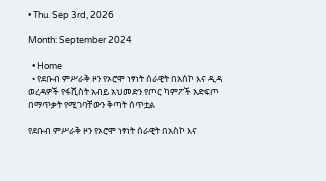• Thu. Sep 3rd, 2026

Month: September 2024

  • Home
  • የደቡብ ምሥራቅ ዞን የኦሮሞ ነፃነት ሰራዊት በአስኮ እና ዲዳ ወረዳዎች የፋሺስት አብይ አህመድን የጦር ካምፖች አድፍጦ በማጥቃት የሚገባቸውን ቅጣት ሰጥቷል

የደቡብ ምሥራቅ ዞን የኦሮሞ ነፃነት ሰራዊት በአስኮ እና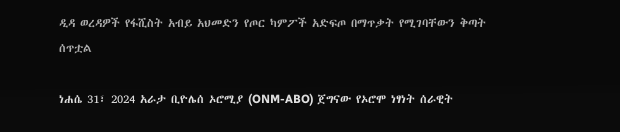ዲዳ ወረዳዎች የፋሺስት አብይ አህመድን የጦር ካምፖች አድፍጦ በማጥቃት የሚገባቸውን ቅጣት ሰጥቷል

ነሐሴ 31፣ 2024 አራታ ቢዮሌሰ ኦሮሚያ (ONM-ABO) ጀግናው የኦሮሞ ነፃነት ሰራዊት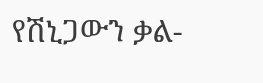የሽኒጋውን ቃል-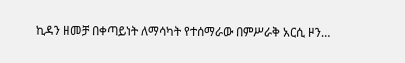ኪዳን ዘመቻ በቀጣይነት ለማሳካት የተሰማራው በምሥራቅ አርሲ ዞን…